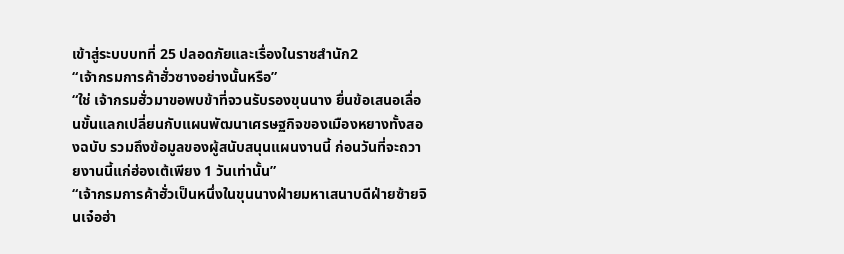เข้าสู่ระบบบทที่ 25 ปลอดภัยและเรื่องในราชสำนัก2
“เจ้ากรมการค้าฮั่วซางอย่างนั้นหรือ”
“ใช่ เจ้ากรมฮั่วมาขอพบข้าที่จวนรับรองขุนนาง ยื่นข้อเสนอเลื่อนขั้นแลกเปลี่ยนกับแผนพัฒนาเศรษฐกิจของเมืองหยางทั้งสองฉบับ รวมถึงข้อมูลของผู้สนับสนุนแผนงานนี้ ก่อนวันที่จะถวายงานนี้แก่ฮ่องเต้เพียง 1 วันเท่านั้น”
“เจ้ากรมการค้าฮั่วเป็นหนึ่งในขุนนางฝ่ายมหาเสนาบดีฝ่ายซ้ายจินเจ๋อฮ่า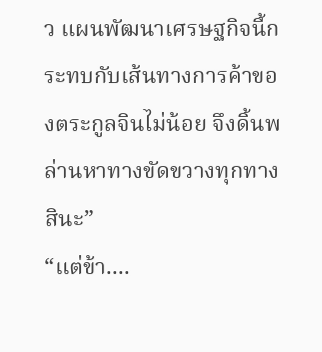ว แผนพัฒนาเศรษฐกิจนี้กระทบกับเส้นทางการค้าของตระกูลจินไม่น้อย จึงดิ้นพล่านหาทางขัดขวางทุกทางสินะ”
“แต่ข้า....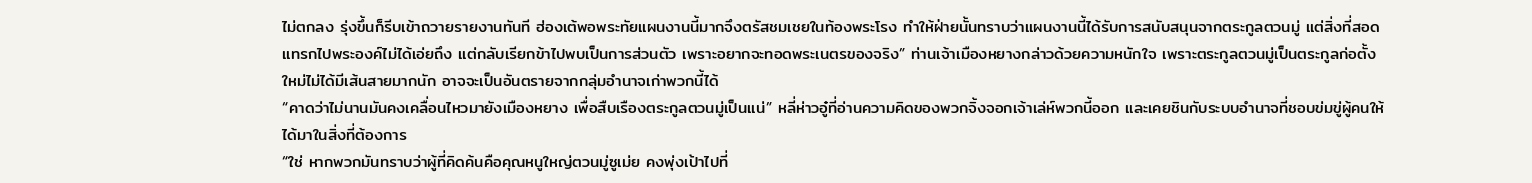ไม่ตกลง รุ่งขึ้นก็รีบเข้าถวายรายงานทันที ฮ่องเต้พอพระทัยแผนงานนี้มากจึงตรัสชมเชยในท้องพระโรง ทำให้ฝ่ายนั้นทราบว่าแผนงานนี้ได้รับการสนับสนุนจากตระกูลตวนมู่ แต่สิ่งที่สอดแทรกไปพระองค์ไม่ได้เอ่ยถึง แต่กลับเรียกข้าไปพบเป็นการส่วนตัว เพราะอยากจะทอดพระเนตรของจริง” ท่านเจ้าเมืองหยางกล่าวด้วยความหนักใจ เพราะตระกูลตวนมู่เป็นตระกูลก่อตั้งใหม่ไม่ได้มีเส้นสายมากนัก อาจจะเป็นอันตรายจากกลุ่มอำนาจเก่าพวกนี้ได้
“คาดว่าไม่นานมันคงเคลื่อนไหวมายังเมืองหยาง เพื่อสืบเรืองตระกูลตวนมู่เป็นแน่” หลี่ห่าวอู๋ที่อ่านความคิดของพวกจิ้งจอกเจ้าเล่ห์พวกนี้ออก และเคยชินกับระบบอำนาจที่ชอบข่มขู่ผู้คนให้ได้มาในสิ่งที่ต้องการ
“ใช่ หากพวกมันทราบว่าผู้ที่คิดค้นคือคุณหนูใหญ่ตวนมู่ซูเม่ย คงพุ่งเป้าไปที่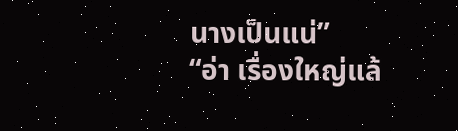นางเป็นแน่”
“อ่า เรื่องใหญ่แล้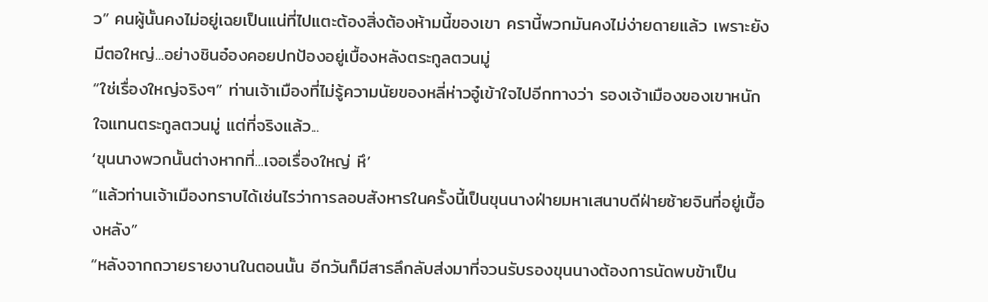ว” คนผู้นั้นคงไม่อยู่เฉยเป็นแน่ที่ไปแตะต้องสิ่งต้องห้ามนี้ของเขา ครานี้พวกมันคงไม่ง่ายดายแล้ว เพราะยังมีตอใหญ่...อย่างชินอ๋องคอยปกป้องอยู่เบื้องหลังตระกูลตวนมู่
“ใช่เรื่องใหญ่จริงๆ” ท่านเจ้าเมืองที่ไม่รู้ความนัยของหลี่ห่าวอู๋เข้าใจไปอีกทางว่า รองเจ้าเมืองของเขาหนักใจแทนตระกูลตวนมู่ แต่ที่จริงแล้ว...
‘ขุนนางพวกนั้นต่างหากที่...เจอเรื่องใหญ่ หึ’
“แล้วท่านเจ้าเมืองทราบได้เช่นไรว่าการลอบสังหารในครั้งนี้เป็นขุนนางฝ่ายมหาเสนาบดีฝ่ายซ้ายจินที่อยู่เบื้องหลัง”
“หลังจากถวายรายงานในตอนนั้น อีกวันก็มีสารลึกลับส่งมาที่จวนรับรองขุนนางต้องการนัดพบข้าเป็น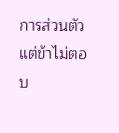การส่วนตัว แต่ข้าไม่ตอบ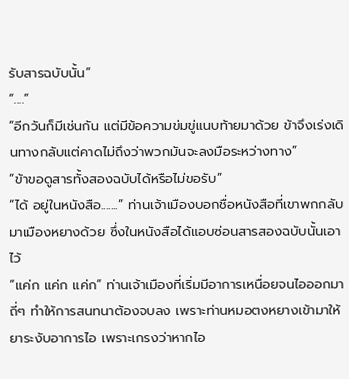รับสารฉบับนั้น”
“....”
“อีกวันก็มีเช่นกัน แต่มีข้อความข่มขู่แนบท้ายมาด้วย ข้าจึงเร่งเดินทางกลับแต่คาดไม่ถึงว่าพวกมันจะลงมือระหว่างทาง”
“ข้าขอดูสารทั้งสองฉบับได้หรือไม่ขอรับ”
“ได้ อยู่ในหนังสือ.......” ท่านเจ้าเมืองบอกชื่อหนังสือที่เขาพกกลับมาเมืองหยางด้วย ซึ่งในหนังสือได้แอบซ่อนสารสองฉบับนั้นเอาไว้
“แค่ก แค่ก แค่ก” ท่านเจ้าเมืองที่เริ่มมีอาการเหนื่อยจนไอออกมาถี่ๆ ทำให้การสนทนาต้องจบลง เพราะท่านหมอตงหยางเข้ามาให้ยาระงับอาการไอ เพราะเกรงว่าหากไอ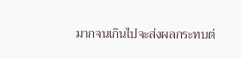มากจนเกินไปจะส่งผลกระทบต่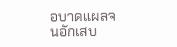อบาดแผลจนอักเสบ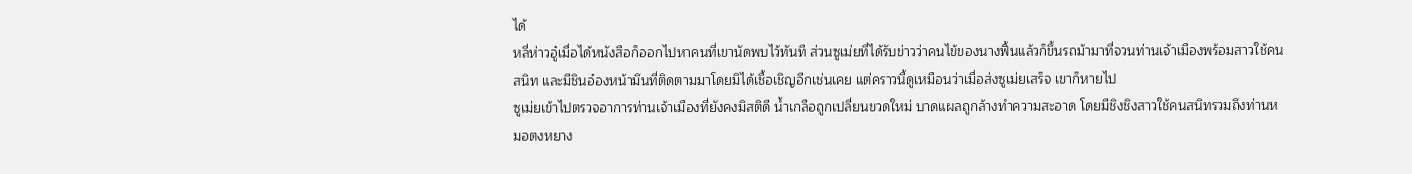ได้
หลี่ห่าวอู๋เมื่อได้หนังสือก็ออกไปหาคนที่เขานัดพบไว้ทันที ส่วนซูเม่ยที่ได้รับข่าวว่าคนไข้ของนางฟื้นแล้วก็ขึ้นรถม้ามาที่จวนท่านเจ้าเมืองพร้อมสาวใช้คนสนิท และมีชินอ๋องหน้ามึนที่ติดตามมาโดยมิได้เชื้อเชิญอีกเช่นเคย แต่คราวนี้ดูเหมือนว่าเมื่อส่งซูเม่ยเสร็จ เขาก็หายไป
ซูเม่ยเข้าไปตรวจอาการท่านเจ้าเมืองที่ยังคงมิสติดี น้ำเกลือถูกเปลี่ยนขวดใหม่ บาดแผลถูกล้างทำความสะอาด โดยมีชิงชิงสาวใช้คนสนิทรวมถึงท่านหมอตงหยาง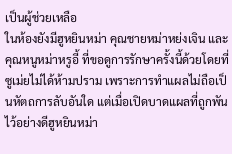เป็นผู้ช่วยเหลือ
ในห้องยังมีฮูหยินหม่า คุณชายหม่าหย่งเจิน และคุณหนูหม่าหรูอี้ ที่ขอดูการรักษาครั้งนี้ด้วยโดยที่ซูเม่ยไม่ได้ห้ามปราม เพราะการทำแผลไม่ถือเป็นหัตถการลับอันใด แต่เมื่อเปิดบาดแผลที่ถูกพันไว้อย่างดีฮูหยินหม่า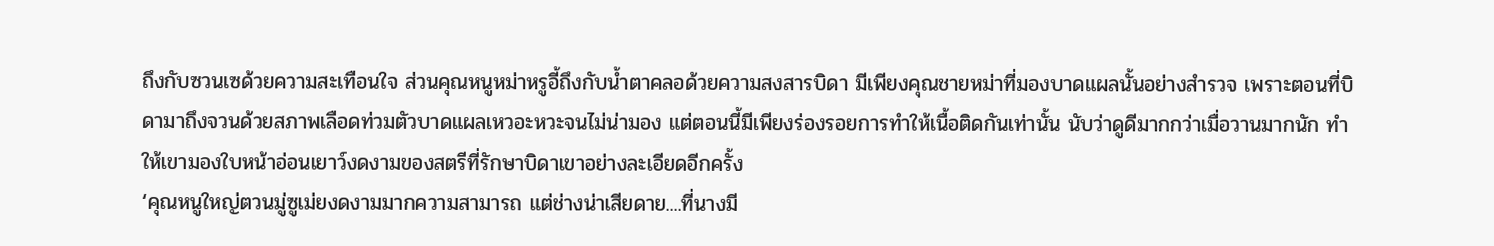ถึงกับซวนเซด้วยความสะเทือนใจ ส่วนคุณหนูหม่าหรูอี้ถึงกับน้ำตาคลอด้วยความสงสารบิดา มีเพียงคุณชายหม่าที่มองบาดแผลนั้นอย่างสำรวจ เพราะตอนที่บิดามาถึงจวนด้วยสภาพเลือดท่วมตัวบาดแผลเหวอะหวะจนไม่น่ามอง แต่ตอนนี้มีเพียงร่องรอยการทำให้เนื้อติดกันเท่านั้น นับว่าดูดีมากกว่าเมื่อวานมากนัก ทำให้เขามองใบหน้าอ่อนเยาว์งดงามของสตรีที่รักษาบิดาเขาอย่างละเอียดอีกครั้ง
‘คุณหนูใหญ่ตวนมู่ซูเม่ยงดงามมากความสามารถ แต่ช่างน่าเสียดาย....ที่นางมี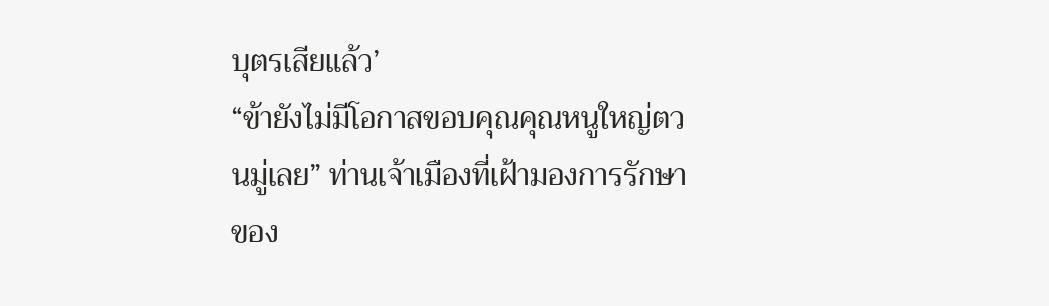บุตรเสียแล้ว’
“ข้ายังไม่มีโอกาสขอบคุณคุณหนูใหญ่ตวนมู่เลย” ท่านเจ้าเมืองที่เฝ้ามองการรักษาของ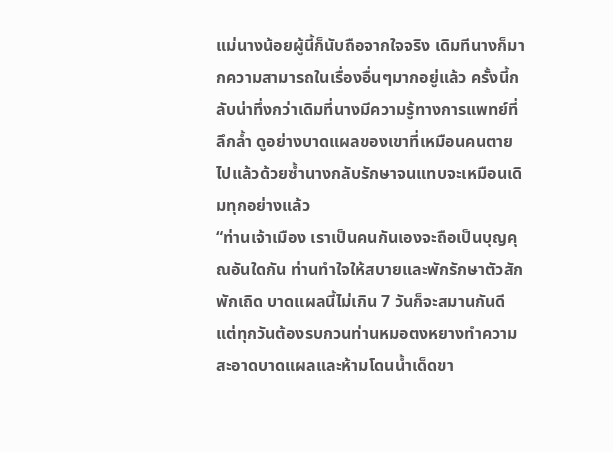แม่นางน้อยผู้นี้ก็นับถือจากใจจริง เดิมทีนางก็มากความสามารถในเรื่องอื่นๆมากอยู่แล้ว ครั้งนี้กลับน่าทึ่งกว่าเดิมที่นางมีความรู้ทางการแพทย์ที่ลึกล้ำ ดูอย่างบาดแผลของเขาที่เหมือนคนตายไปแล้วด้วยซ้ำนางกลับรักษาจนแทบจะเหมือนเดิมทุกอย่างแล้ว
“ท่านเจ้าเมือง เราเป็นคนกันเองจะถือเป็นบุญคุณอันใดกัน ท่านทำใจให้สบายและพักรักษาตัวสักพักเถิด บาดแผลนี้ไม่เกิน 7 วันก็จะสมานกันดี แต่ทุกวันต้องรบกวนท่านหมอตงหยางทำความสะอาดบาดแผลและห้ามโดนน้ำเด็ดขา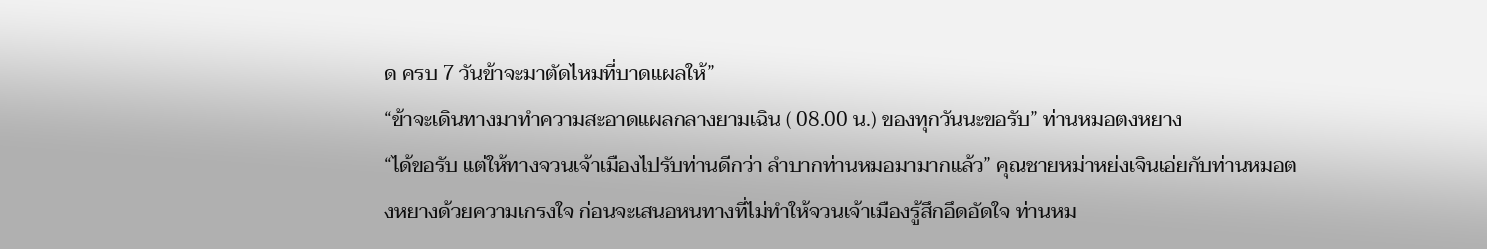ด ครบ 7 วันข้าจะมาตัดไหมที่บาดแผลให้”
“ข้าจะเดินทางมาทำความสะอาดแผลกลางยามเฉิน ( 08.00 น.) ของทุกวันนะขอรับ” ท่านหมอตงหยาง
“ได้ขอรับ แต่ให้ทางจวนเจ้าเมืองไปรับท่านดีกว่า ลำบากท่านหมอมามากแล้ว” คุณชายหม่าหย่งเจินเอ่ยกับท่านหมอตงหยางด้วยความเกรงใจ ก่อนจะเสนอหนทางที่ไม่ทำให้จวนเจ้าเมืองรู้สึกอึดอัดใจ ท่านหม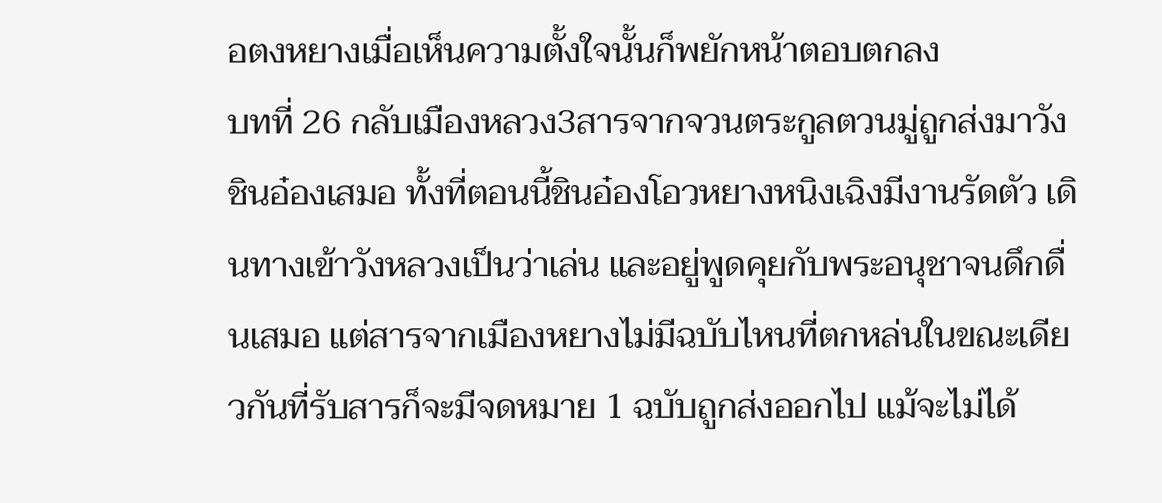อตงหยางเมื่อเห็นความตั้งใจนั้นก็พยักหน้าตอบตกลง
บทที่ 26 กลับเมืองหลวง3สารจากจวนตระกูลตวนมู่ถูกส่งมาวังชินอ๋องเสมอ ทั้งที่ตอนนี้ชินอ๋องโอวหยางหนิงเฉิงมีงานรัดตัว เดินทางเข้าวังหลวงเป็นว่าเล่น และอยู่พูดคุยกับพระอนุชาจนดึกดื่นเสมอ แต่สารจากเมืองหยางไม่มีฉบับไหนที่ตกหล่นในขณะเดียวกันที่รับสารก็จะมีจดหมาย 1 ฉบับถูกส่งออกไป แม้จะไม่ได้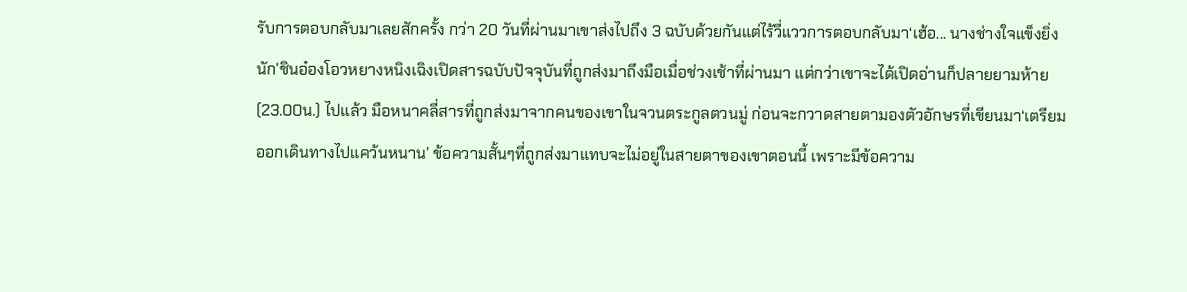รับการตอบกลับมาเลยสักครั้ง กว่า 20 วันที่ผ่านมาเขาส่งไปถึง 3 ฉบับด้วยกันแต่ไร้วี่แววการตอบกลับมา‘เฮ้อ... นางช่างใจแข็งยิ่งนัก’ชินอ๋องโอวหยางหนิงเฉิงเปิดสารฉบับปัจจุบันที่ถูกส่งมาถึงมือเมื่อช่วงเช้าที่ผ่านมา แต่กว่าเขาจะได้เปิดอ่านก็ปลายยามห้าย(23.00น.) ไปแล้ว มือหนาคลี่สารที่ถูกส่งมาจากคนของเขาในจวนตระกูลตวนมู่ ก่อนจะกวาดสายตามองตัวอักษรที่เขียนมา‘เตรียมออกเดินทางไปแคว้นหนาน’ ข้อความสั้นๆที่ถูกส่งมาแทบจะไม่อยู่ในสายตาของเขาตอนนี้ เพราะมีข้อความ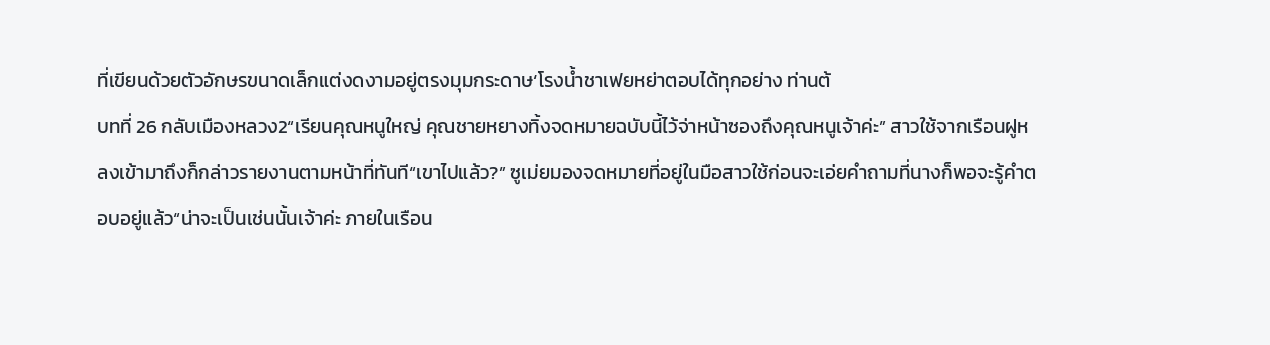ที่เขียนด้วยตัวอักษรขนาดเล็กแต่งดงามอยู่ตรงมุมกระดาษ‘โรงน้ำชาเฟยหย่าตอบได้ทุกอย่าง ท่านต้
บทที่ 26 กลับเมืองหลวง2“เรียนคุณหนูใหญ่ คุณชายหยางทิ้งจดหมายฉบับนี้ไว้จ่าหน้าซองถึงคุณหนูเจ้าค่ะ” สาวใช้จากเรือนฝูหลงเข้ามาถึงก็กล่าวรายงานตามหน้าที่ทันที“เขาไปแล้ว?” ซูเม่ยมองจดหมายที่อยู่ในมือสาวใช้ก่อนจะเอ่ยคำถามที่นางก็พอจะรู้คำตอบอยู่แล้ว“น่าจะเป็นเช่นนั้นเจ้าค่ะ ภายในเรือน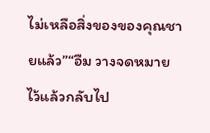ไม่เหลือสิ่งของของคุณชายแล้ว”“อืม วางจดหมายไว้แล้วกลับไป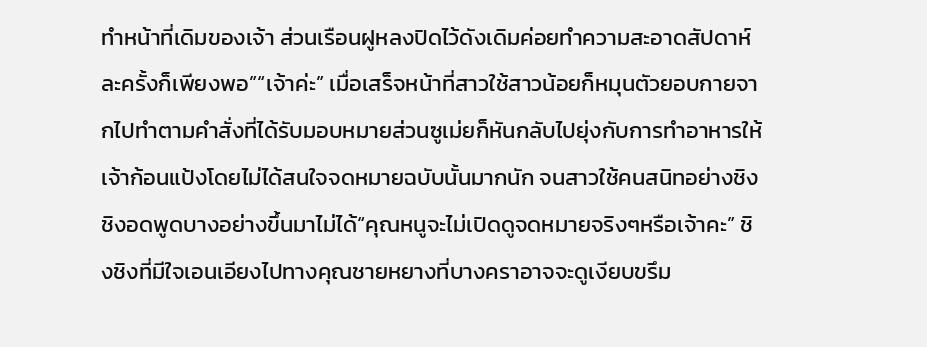ทำหน้าที่เดิมของเจ้า ส่วนเรือนฝูหลงปิดไว้ดังเดิมค่อยทำความสะอาดสัปดาห์ละครั้งก็เพียงพอ”“เจ้าค่ะ” เมื่อเสร็จหน้าที่สาวใช้สาวน้อยก็หมุนตัวยอบกายจากไปทำตามคำสั่งที่ได้รับมอบหมายส่วนซูเม่ยก็หันกลับไปยุ่งกับการทำอาหารให้เจ้าก้อนแป้งโดยไม่ได้สนใจจดหมายฉบับนั้นมากนัก จนสาวใช้คนสนิทอย่างชิงชิงอดพูดบางอย่างขึ้นมาไม่ได้“คุณหนูจะไม่เปิดดูจดหมายจริงๆหรือเจ้าคะ” ชิงชิงที่มีใจเอนเอียงไปทางคุณชายหยางที่บางคราอาจจะดูเงียบขรึม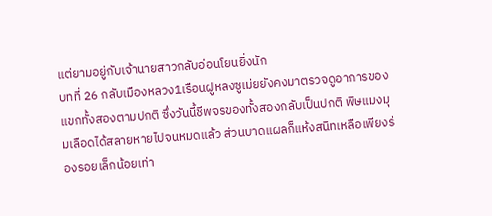แต่ยามอยู่กับเจ้านายสาวกลับอ่อนโยนยิ่งนัก
บทที่ 26 กลับเมืองหลวง1เรือนฝูหลงซูเม่ยยังคงมาตรวจดูอาการของแขกทั้งสองตามปกติ ซึ่งวันนี้ชีพจรของทั้งสองกลับเป็นปกติ พิษแมงมุมเลือดได้สลายหายไปจนหมดแล้ว ส่วนบาดแผลก็แห้งสนิทเหลือเพียงร่องรอยเล็กน้อยเท่า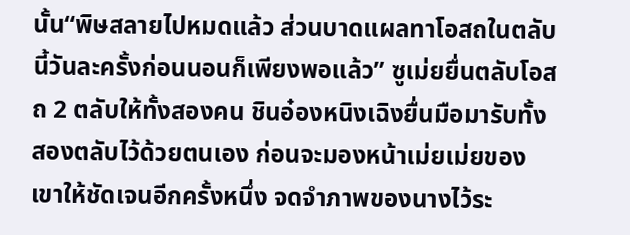นั้น“พิษสลายไปหมดแล้ว ส่วนบาดแผลทาโอสถในตลับนี้วันละครั้งก่อนนอนก็เพียงพอแล้ว” ซูเม่ยยื่นตลับโอสถ 2 ตลับให้ทั้งสองคน ชินอ๋องหนิงเฉิงยื่นมือมารับทั้งสองตลับไว้ด้วยตนเอง ก่อนจะมองหน้าเม่ยเม่ยของเขาให้ชัดเจนอีกครั้งหนึ่ง จดจำภาพของนางไว้ระ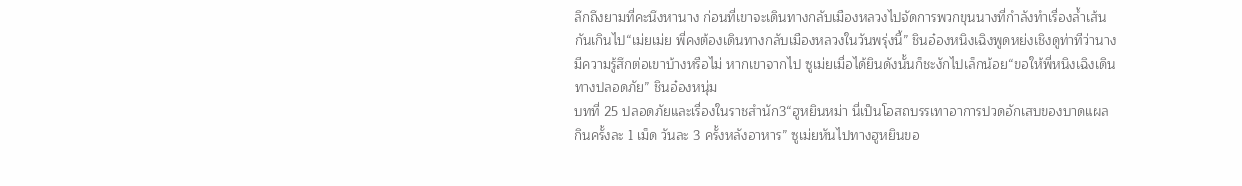ลึกถึงยามที่คะนึงหานาง ก่อนที่เขาจะเดินทางกลับเมืองหลวงไปจัดการพวกขุนนางที่กำลังทำเรื่องล้ำเส้นกันเกินไป“เม่ยเม่ย พี่คงต้องเดินทางกลับเมืองหลวงในวันพรุ่งนี้” ชินอ๋องหนิงเฉิงพูดหย่งเชิงดูท่าทีว่านางมีความรู้สึกต่อเขาบ้างหรือไม่ หากเขาจากไป ซูเม่ยเมื่อได้ยินดังนั้นก็ชะงักไปเล็กน้อย“ขอให้พี่หนิงเฉิงเดินทางปลอดภัย” ชินอ๋องหนุ่ม
บทที่ 25 ปลอดภัยและเรื่องในราชสำนัก3“ฮูหยินหม่า นี่เป็นโอสถบรรเทาอาการปวดอักเสบของบาดแผล กินครั้งละ 1 เม็ด วันละ 3 ครั้งหลังอาหาร” ซูเม่ยหันไปทางฮูหยินขอ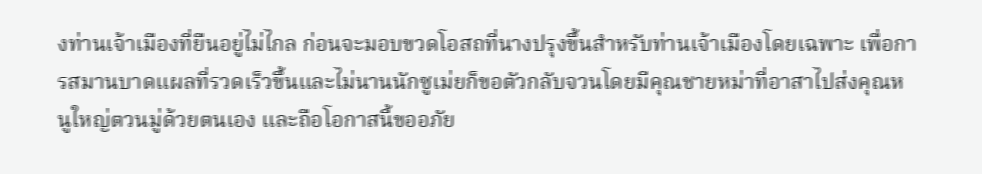งท่านเจ้าเมืองที่ยืนอยู่ไม่ไกล ก่อนจะมอบขวดโอสถที่นางปรุงขึ้นสำหรับท่านเจ้าเมืองโดยเฉพาะ เพื่อการสมานบาดแผลที่รวดเร็วขึ้นและไม่นานนักซูเม่ยก็ขอตัวกลับจวนโดยมีคุณชายหม่าที่อาสาไปส่งคุณหนูใหญ่ตวนมู่ด้วยตนเอง และถือโอกาสนี้ขออภัย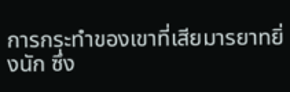การกระทำของเขาที่เสียมารยาทยิ่งนัก ซึ่ง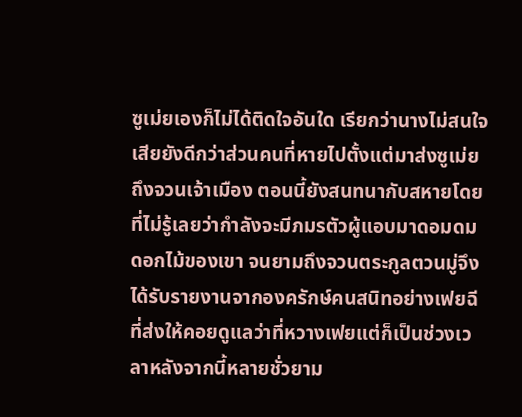ซูเม่ยเองก็ไม่ได้ติดใจอันใด เรียกว่านางไม่สนใจเสียยังดีกว่าส่วนคนที่หายไปตั้งแต่มาส่งซูเม่ยถึงจวนเจ้าเมือง ตอนนี้ยังสนทนากับสหายโดยที่ไม่รู้เลยว่ากำลังจะมีภมรตัวผู้แอบมาดอมดมดอกไม้ของเขา จนยามถึงจวนตระกูลตวนมู่จึงได้รับรายงานจากองครักษ์คนสนิทอย่างเฟยฉีที่ส่งให้คอยดูแลว่าที่หวางเฟยแต่ก็เป็นช่วงเวลาหลังจากนี้หลายชั่วยาม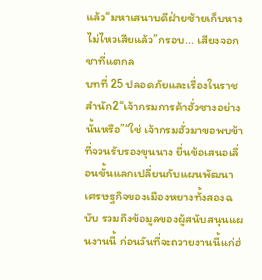แล้ว“มหาเสนาบดีฝ่ายซ้ายเก็บหางไม่ไหวเสียแล้ว”กรอบ... เสียงจอกชาที่แตกล
บทที่ 25 ปลอดภัยและเรื่องในราชสำนัก2“เจ้ากรมการค้าฮั่วซางอย่างนั้นหรือ”“ใช่ เจ้ากรมฮั่วมาขอพบข้าที่จวนรับรองขุนนาง ยื่นข้อเสนอเลื่อนขั้นแลกเปลี่ยนกับแผนพัฒนาเศรษฐกิจของเมืองหยางทั้งสองฉบับ รวมถึงข้อมูลของผู้สนับสนุนแผนงานนี้ ก่อนวันที่จะถวายงานนี้แก่ฮ่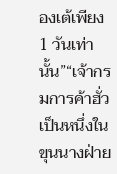องเต้เพียง 1 วันเท่านั้น”“เจ้ากรมการค้าฮั่วเป็นหนึ่งในขุนนางฝ่าย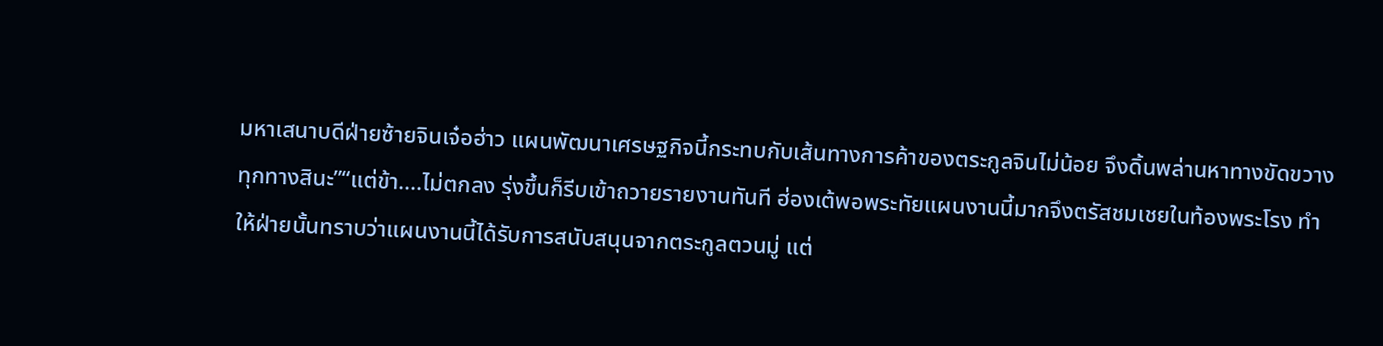มหาเสนาบดีฝ่ายซ้ายจินเจ๋อฮ่าว แผนพัฒนาเศรษฐกิจนี้กระทบกับเส้นทางการค้าของตระกูลจินไม่น้อย จึงดิ้นพล่านหาทางขัดขวางทุกทางสินะ”“แต่ข้า....ไม่ตกลง รุ่งขึ้นก็รีบเข้าถวายรายงานทันที ฮ่องเต้พอพระทัยแผนงานนี้มากจึงตรัสชมเชยในท้องพระโรง ทำให้ฝ่ายนั้นทราบว่าแผนงานนี้ได้รับการสนับสนุนจากตระกูลตวนมู่ แต่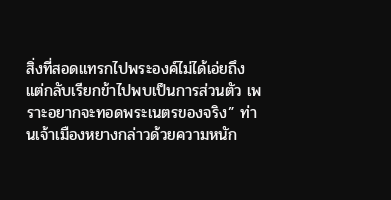สิ่งที่สอดแทรกไปพระองค์ไม่ได้เอ่ยถึง แต่กลับเรียกข้าไปพบเป็นการส่วนตัว เพราะอยากจะทอดพระเนตรของจริง” ท่านเจ้าเมืองหยางกล่าวด้วยความหนัก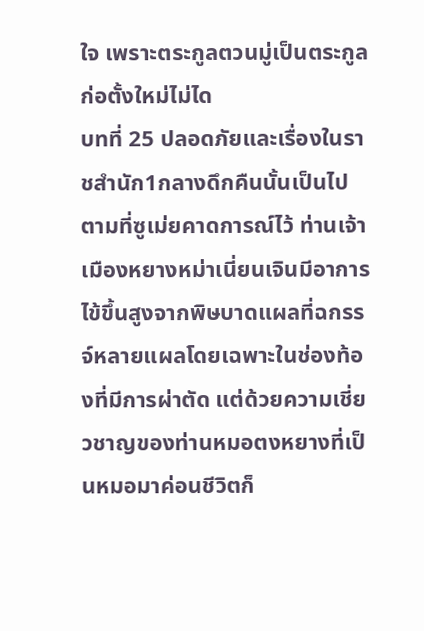ใจ เพราะตระกูลตวนมู่เป็นตระกูลก่อตั้งใหม่ไม่ได
บทที่ 25 ปลอดภัยและเรื่องในราชสำนัก1กลางดึกคืนนั้นเป็นไปตามที่ซูเม่ยคาดการณ์ไว้ ท่านเจ้าเมืองหยางหม่าเนี่ยนเจินมีอาการไข้ขึ้นสูงจากพิษบาดแผลที่ฉกรรจ์หลายแผลโดยเฉพาะในช่องท้องที่มีการผ่าตัด แต่ด้วยความเชี่ยวชาญของท่านหมอตงหยางที่เป็นหมอมาค่อนชีวิตก็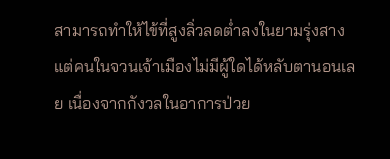สามารถทำให้ไข้ที่สูงลิ่วลดต่ำลงในยามรุ่งสาง แต่คนในจวนเจ้าเมืองไม่มีผู้ใดได้หลับตานอนเลย เนื่องจากกังวลในอาการป่วย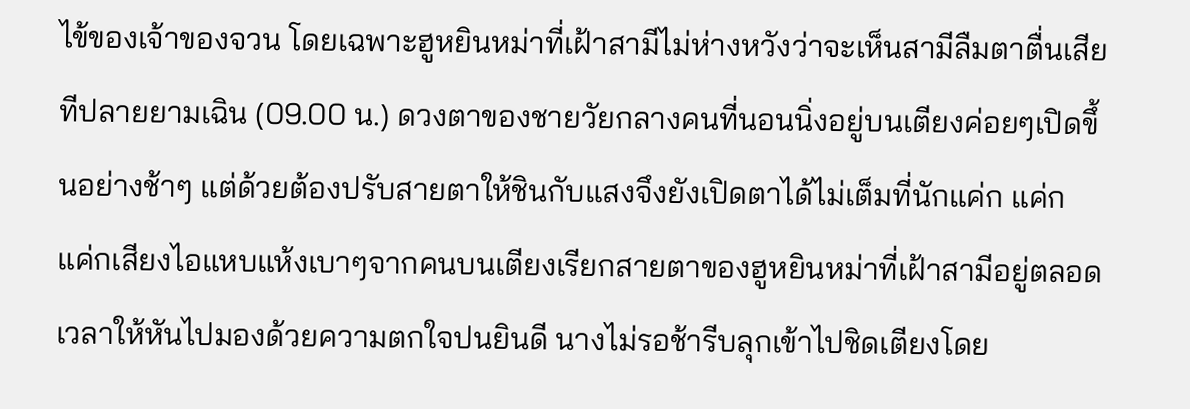ไข้ของเจ้าของจวน โดยเฉพาะฮูหยินหม่าที่เฝ้าสามีไม่ห่างหวังว่าจะเห็นสามีลืมตาตื่นเสียทีปลายยามเฉิน (09.00 น.) ดวงตาของชายวัยกลางคนที่นอนนิ่งอยู่บนเตียงค่อยๆเปิดขึ้นอย่างช้าๆ แต่ด้วยต้องปรับสายตาให้ชินกับแสงจึงยังเปิดตาได้ไม่เต็มที่นักแค่ก แค่ก แค่กเสียงไอแหบแห้งเบาๆจากคนบนเตียงเรียกสายตาของฮูหยินหม่าที่เฝ้าสามีอยู่ตลอดเวลาให้หันไปมองด้วยความตกใจปนยินดี นางไม่รอช้ารีบลุกเข้าไปชิดเตียงโดย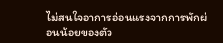ไม่สนใจอาการอ่อนแรงจากการพักผ่อนน้อยของตัว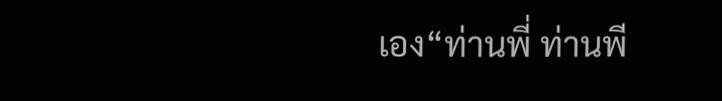เอง“ท่านพี่ ท่านพี